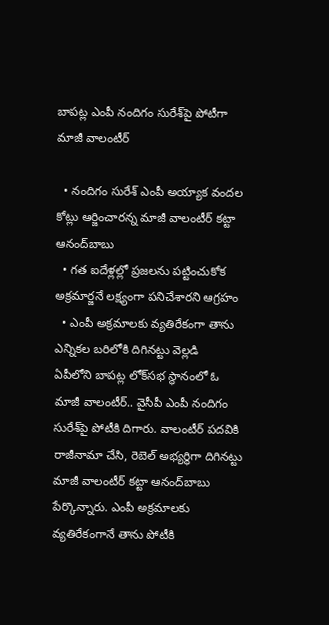బాపట్ల ఎంపీ నందిగం సురేశ్‌పై పోటీగా మాజీ వాలంటీర్

  • నందిగం సురేశ్ ఎంపీ అయ్యాక వందల కోట్లు ఆర్జించారన్న మాజీ వాలంటీర్ కట్టా ఆనంద్‌బాబు
  • గత ఐదేళ్లల్లో ప్రజలను పట్టించుకోక అక్రమార్జనే లక్ష్యంగా పనిచేశారని ఆగ్రహం
  • ఎంపీ అక్రమాలకు వ్యతిరేకంగా తాను ఎన్నికల బరిలోకి దిగినట్టు వెల్లడి
ఏపీలోని బాపట్ల లోక్‌సభ స్థానంలో ఓ మాజీ వాలంటీర్.. వైసీపీ ఎంపీ నందిగం సురేశ్‌పై పోటీకి దిగారు. వాలంటీర్ పదవికి రాజీనామా చేసి, రెబెల్ అభ్యర్థిగా దిగినట్టు మాజీ వాలంటీర్ కట్టా ఆనంద్‌బాబు పేర్కొన్నారు. ఎంపీ అక్రమాలకు వ్యతిరేకంగానే తాను పోటీకి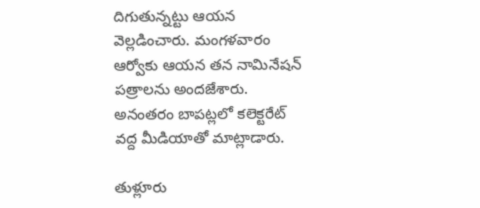దిగుతున్నట్టు ఆయన వెల్లడించారు. మంగళవారం ఆర్వోకు ఆయన తన నామినేషన్ పత్రాలను అందజేశారు. అనంతరం బాపట్లలో కలెక్టరేట్‌ వద్ద మీడియాతో మాట్లాడారు.

తుళ్లూరు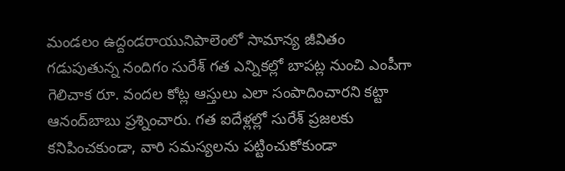మండలం ఉద్దండరాయునిపాలెంలో సామాన్య జీవితం గడుపుతున్న నందిగం సురేశ్ గత ఎన్నికల్లో బాపట్ల నుంచి ఎంపీగా గెలిచాక రూ. వందల కోట్ల ఆస్తులు ఎలా సంపాదించారని కట్టా ఆనంద్‌బాబు ప్రశ్నించారు. గత ఐదేళ్లల్లో సురేశ్ ప్రజలకు కనిపించకుండా, వారి సమస్యలను పట్టించుకోకుండా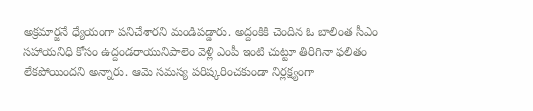అక్రమార్జనే ధ్యేయంగా పనిచేశారని మండిపడ్డారు. అద్దంకికి చెందిన ఓ బాలింత సీఎం సహాయనిధి కోసం ఉద్దండరాయునిపాలెం వెళ్లి ఎంపీ ఇంటి చుట్టూ తిరిగినా ఫలితం లేకపోయిందని అన్నారు. ఆమె సమస్య పరిష్కరించకుండా నిర్లక్ష్యంగా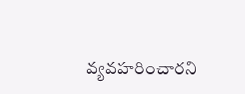వ్యవహరించారని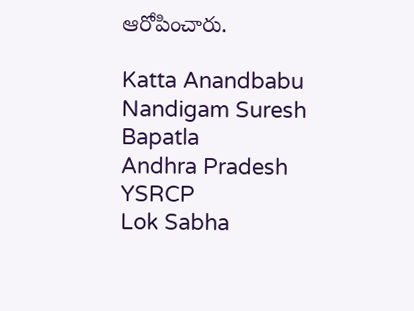ఆరోపించారు.

Katta Anandbabu
Nandigam Suresh
Bapatla
Andhra Pradesh
YSRCP
Lok Sabha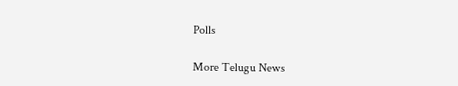Polls

More Telugu News